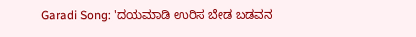Garadi Song: 'ದಯಮಾಡಿ ಉರಿಸ ಬೇಡ ಬಡವನ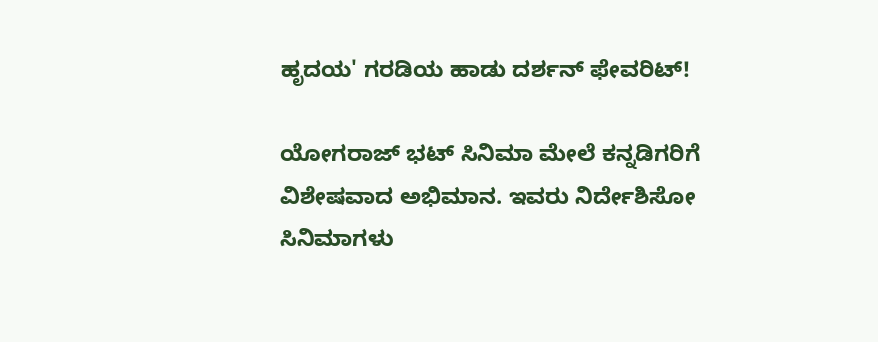ಹೃದಯ' ಗರಡಿಯ ಹಾಡು ದರ್ಶನ್ ಫೇವರಿಟ್!

ಯೋಗರಾಜ್ ಭಟ್ ಸಿನಿಮಾ ಮೇಲೆ ಕನ್ನಡಿಗರಿಗೆ ವಿಶೇಷವಾದ ಅಭಿಮಾನ. ಇವರು ನಿರ್ದೇಶಿಸೋ ಸಿನಿಮಾಗಳು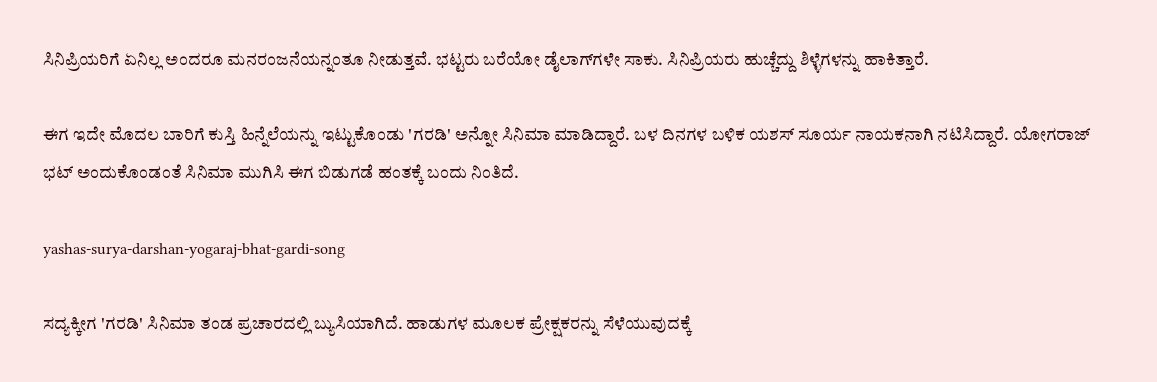ಸಿನಿಪ್ರಿಯರಿಗೆ ಏನಿಲ್ಲ ಅಂದರೂ ಮನರಂಜನೆಯನ್ನಂತೂ ನೀಡುತ್ತವೆ. ಭಟ್ಟರು ಬರೆಯೋ ಡೈಲಾಗ್‌ಗಳೇ ಸಾಕು. ಸಿನಿಪ್ರಿಯರು ಹುಚ್ಚೆದ್ದು ಶಿಳ್ಳೆಗಳನ್ನು ಹಾಕಿತ್ತಾರೆ.

ಈಗ ಇದೇ ಮೊದಲ ಬಾರಿಗೆ ಕುಸ್ತಿ ಹಿನ್ನೆಲೆಯನ್ನು ಇಟ್ಟುಕೊಂಡು 'ಗರಡಿ' ಅನ್ನೋ ಸಿನಿಮಾ ಮಾಡಿದ್ದಾರೆ. ಬಳ ದಿನಗಳ ಬಳಿಕ ಯಶಸ್ ಸೂರ್ಯ ನಾಯಕನಾಗಿ ನಟಿಸಿದ್ದಾರೆ. ಯೋಗರಾಜ್‌ ಭಟ್ ಅಂದುಕೊಂಡಂತೆ ಸಿನಿಮಾ ಮುಗಿಸಿ ಈಗ ಬಿಡುಗಡೆ ಹಂತಕ್ಕೆ ಬಂದು ನಿಂತಿದೆ.

yashas-surya-darshan-yogaraj-bhat-gardi-song

ಸದ್ಯಕ್ಕೀಗ 'ಗರಡಿ' ಸಿನಿಮಾ ತಂಡ ಪ್ರಚಾರದಲ್ಲಿ ಬ್ಯುಸಿಯಾಗಿದೆ. ಹಾಡುಗಳ ಮೂಲಕ ಪ್ರೇಕ್ಷಕರನ್ನು ಸೆಳೆಯುವುದಕ್ಕೆ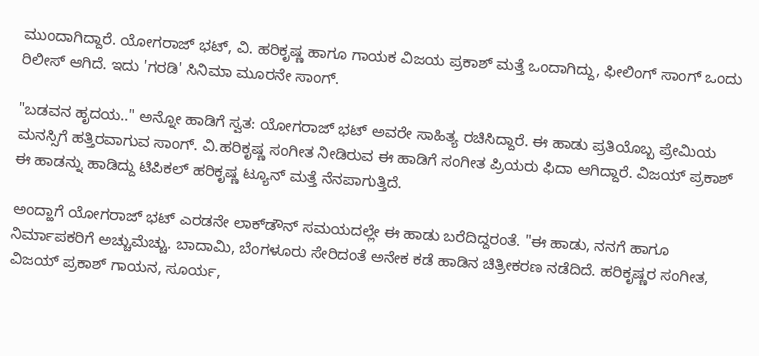ಮುಂದಾಗಿದ್ದಾರೆ. ಯೋಗರಾಜ್ ಭಟ್, ವಿ. ಹರಿಕೃಷ್ಣ ಹಾಗೂ ಗಾಯಕ ವಿಜಯ ಪ್ರಕಾಶ್ ಮತ್ತೆ ಒಂದಾಗಿದ್ದು, ಫೀಲಿಂಗ್ ಸಾಂಗ್ ಒಂದು ರಿಲೀಸ್ ಆಗಿದೆ. ಇದು 'ಗರಡಿ' ಸಿನಿಮಾ ಮೂರನೇ ಸಾಂಗ್.

"ಬಡವನ ಹೃದಯ.." ಅನ್ನೋ ಹಾಡಿಗೆ ಸ್ವತ: ಯೋಗರಾಜ್ ಭಟ್ ಅವರೇ ಸಾಹಿತ್ಯ ರಚಿಸಿದ್ದಾರೆ. ಈ ಹಾಡು ಪ್ರತಿಯೊಬ್ಬ ಪ್ರೇಮಿಯ ಮನಸ್ಸಿಗೆ ಹತ್ತಿರವಾಗುವ ಸಾಂಗ್. ವಿ.ಹರಿಕೃಷ್ಣ ಸಂಗೀತ ನೀಡಿರುವ ಈ ಹಾಡಿಗೆ ಸಂಗೀತ ಪ್ರಿಯರು ಫಿದಾ ಆಗಿದ್ದಾರೆ. ವಿಜಯ್ ಪ್ರಕಾಶ್ ಈ ಹಾಡನ್ನು ಹಾಡಿದ್ದು ಟಿಪಿಕಲ್ ಹರಿಕೃಷ್ಣ ಟ್ಯೂನ್ ಮತ್ತೆ ನೆನಪಾಗುತ್ತಿದೆ.

ಅಂದ್ಹಾಗೆ ಯೋಗರಾಜ್ ಭಟ್ ಎರಡನೇ ಲಾಕ್‌ಡೌನ್ ಸಮಯದಲ್ಲೇ ಈ ಹಾಡು ಬರೆದಿದ್ದರಂತೆ. "ಈ ಹಾಡು, ನನಗೆ ಹಾಗೂ ನಿರ್ಮಾಪಕರಿಗೆ ಅಚ್ಚುಮೆಚ್ಚು. ಬಾದಾಮಿ, ಬೆಂಗಳೂರು ಸೇರಿದಂತೆ ಅನೇಕ ಕಡೆ ಹಾಡಿನ ಚಿತ್ರೀಕರಣ ನಡೆದಿದೆ. ಹರಿಕೃಷ್ಣರ ಸಂಗೀತ, ವಿಜಯ್ ಪ್ರಕಾಶ್ ಗಾಯನ, ಸೂರ್ಯ,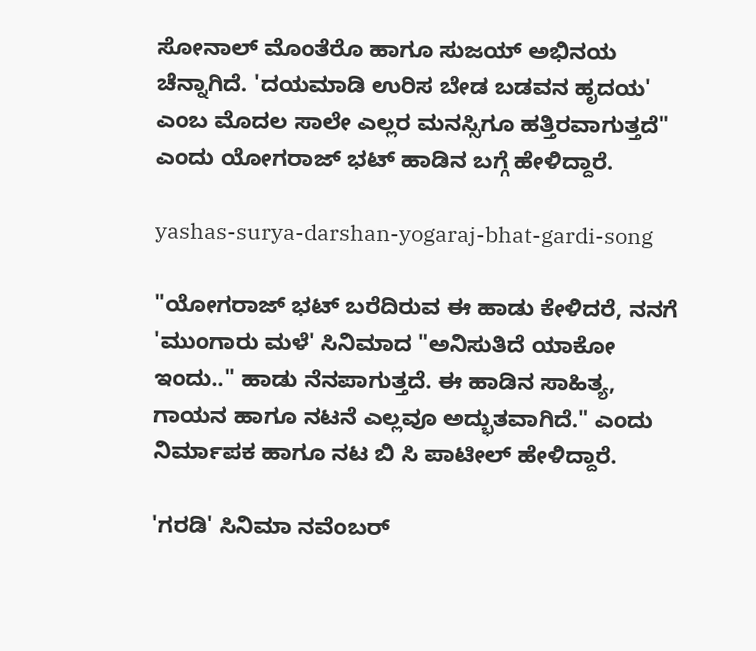ಸೋನಾಲ್ ಮೊಂತೆರೊ ಹಾಗೂ ಸುಜಯ್ ಅಭಿನಯ ಚೆನ್ನಾಗಿದೆ. 'ದಯಮಾಡಿ ಉರಿಸ ಬೇಡ ಬಡವನ ಹೃದಯ' ಎಂಬ ಮೊದಲ ಸಾಲೇ ಎಲ್ಲರ ಮನಸ್ಸಿಗೂ ಹತ್ತಿರವಾಗುತ್ತದೆ" ಎಂದು ಯೋಗರಾಜ್ ಭಟ್ ಹಾಡಿನ ಬಗ್ಗೆ ಹೇಳಿದ್ದಾರೆ.

yashas-surya-darshan-yogaraj-bhat-gardi-song

"ಯೋಗರಾಜ್ ಭಟ್ ಬರೆದಿರುವ ಈ ಹಾಡು ಕೇಳಿದರೆ, ನನಗೆ 'ಮುಂಗಾರು ಮಳೆ' ಸಿನಿಮಾದ "ಅನಿಸುತಿದೆ ಯಾಕೋ ಇಂದು.." ಹಾಡು ನೆನಪಾಗುತ್ತದೆ. ಈ ಹಾಡಿನ ಸಾಹಿತ್ಯ, ಗಾಯನ ಹಾಗೂ ನಟನೆ ಎಲ್ಲವೂ ಅದ್ಭುತವಾಗಿದೆ." ಎಂದು ನಿರ್ಮಾಪಕ ಹಾಗೂ ನಟ ಬಿ ಸಿ ಪಾಟೀಲ್ ಹೇಳಿದ್ದಾರೆ.

'ಗರಡಿ' ಸಿನಿಮಾ ನವೆಂಬರ್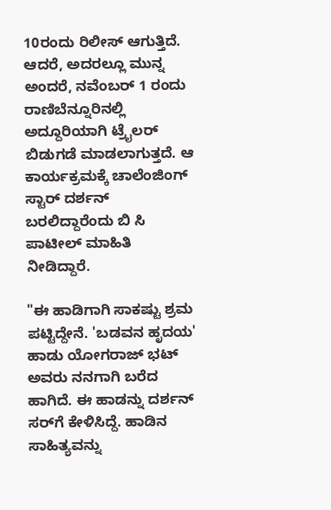10ರಂದು ರಿಲೀಸ್ ಆಗುತ್ತಿದೆ. ಆದರೆ, ಅದರಲ್ಲೂ ಮುನ್ನ ಅಂದರೆ, ನವೆಂಬರ್ 1 ರಂದು ರಾಣಿಬೆನ್ನೂರಿನಲ್ಲಿ ಅದ್ದೂರಿಯಾಗಿ ಟ್ರೈಲರ್ ಬಿಡುಗಡೆ ಮಾಡಲಾಗುತ್ತದೆ. ಆ ಕಾರ್ಯಕ್ರಮಕ್ಕೆ ಚಾಲೆಂಜಿಂಗ್ ಸ್ಟಾರ್ ದರ್ಶನ್ ಬರಲಿದ್ದಾರೆಂದು ಬಿ ಸಿ ಪಾಟೀಲ್ ಮಾಹಿತಿ ನೀಡಿದ್ದಾರೆ.

"ಈ ಹಾಡಿಗಾಗಿ ಸಾಕಷ್ಟು ಶ್ರಮ ಪಟ್ಟಿದ್ದೇನೆ. 'ಬಡವನ ಹೃದಯ' ಹಾಡು ಯೋಗರಾಜ್ ಭಟ್ ಅವರು ನನಗಾಗಿ ಬರೆದ ಹಾಗಿದೆ. ಈ ಹಾಡನ್ನು ದರ್ಶನ್ ಸರ್‌ಗೆ ಕೇಳಿಸಿದ್ದೆ. ಹಾಡಿನ ಸಾಹಿತ್ಯವನ್ನು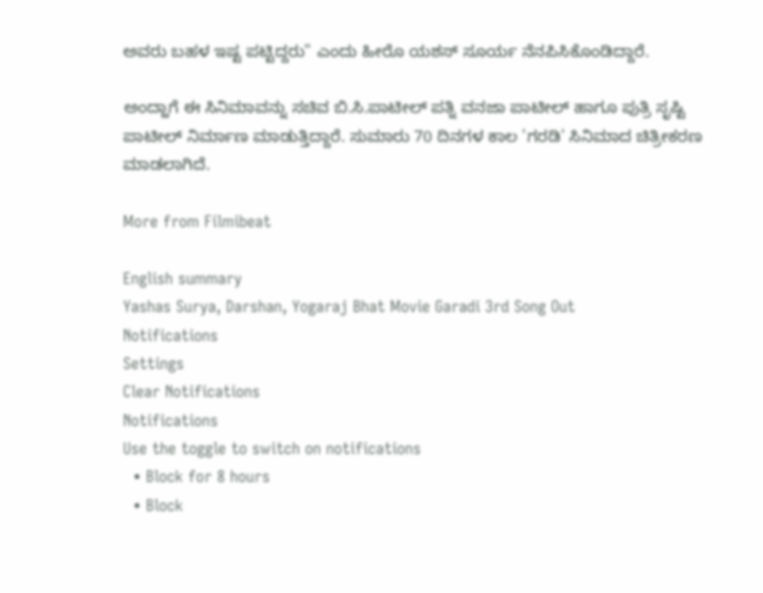ಅವರು ಬಹಳ ಇಷ್ಟ ಪಟ್ಟಿದ್ದರು" ಎಂದು ಹೀರೊ ಯಶಸ್ ಸೂರ್ಯ ನೆನಪಿಸಿಕೊಂಡಿದ್ದಾರೆ.

ಅಂದ್ಹಾಗೆ ಈ ಸಿನಿಮಾವನ್ನು ಸಚಿವ ಬಿ.ಸಿ.ಪಾಟೀಲ್ ಪತ್ನಿ ವನಜಾ ಪಾಟೀಲ್ ಹಾಗೂ ಪುತ್ರಿ ಸೃಷ್ಟಿ ಪಾಟೀಲ್ ನಿರ್ಮಾಣ ಮಾಡುತ್ತಿದ್ದಾರೆ. ಸುಮಾರು 70 ದಿನಗಳ ಕಾಲ 'ಗರಡಿ' ಸಿನಿಮಾದ ಚಿತ್ರೀಕರಣ ಮಾಡಲಾಗಿದೆ.

More from Filmibeat

English summary
Yashas Surya, Darshan, Yogaraj Bhat Movie Garadi 3rd Song Out
Notifications
Settings
Clear Notifications
Notifications
Use the toggle to switch on notifications
  • Block for 8 hours
  • Block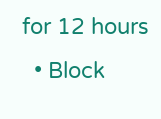for 12 hours
  • Block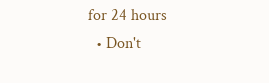for 24 hours
  • Don't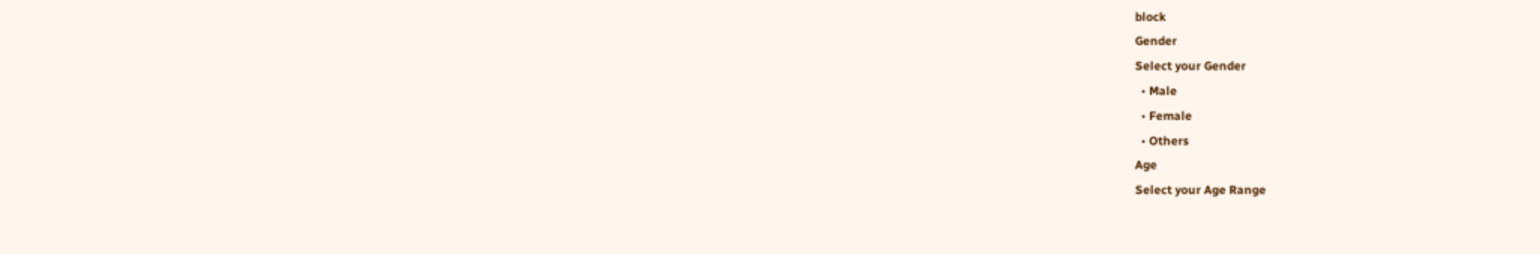block
Gender
Select your Gender
  • Male
  • Female
  • Others
Age
Select your Age Range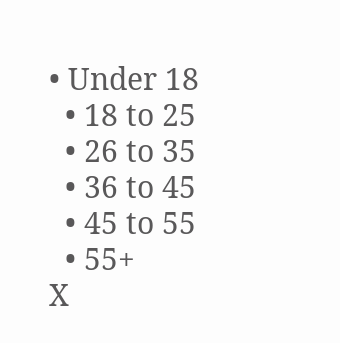• Under 18
  • 18 to 25
  • 26 to 35
  • 36 to 45
  • 45 to 55
  • 55+
X